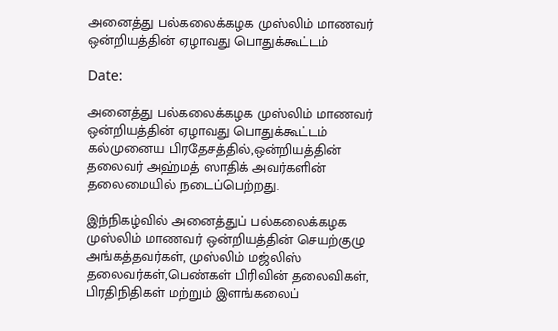அனைத்து பல்கலைக்கழக முஸ்லிம் மாணவர் ஒன்றியத்தின் ஏழாவது பொதுக்கூட்டம்

Date:

அனைத்து பல்கலைக்கழக முஸ்லிம் மாணவர் ஒன்றியத்தின் ஏழாவது பொதுக்கூட்டம் கல்முனைய பிரதேசத்தில்,ஒன்றியத்தின் தலைவர் அஹ்மத் ஸாதிக் அவர்களின் தலைமையில் நடைப்பெற்றது.

இந்நிகழ்வில் அனைத்துப் பல்கலைக்கழக முஸ்லிம் மாணவர் ஒன்றியத்தின் செயற்குழு அங்கத்தவர்கள், முஸ்லிம் மஜ்லிஸ் தலைவர்கள்,பெண்கள் பிரிவின் தலைவிகள், பிரதிநிதிகள் மற்றும் இளங்கலைப்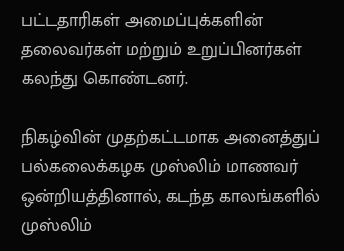பட்டதாரிகள் அமைப்புக்களின் தலைவர்கள் மற்றும் உறுப்பினர்கள் கலந்து கொண்டனர்.

நிகழ்வின் முதற்கட்டமாக அனைத்துப் பல்கலைக்கழக முஸ்லிம் மாணவர் ஒன்றியத்தினால், கடந்த காலங்களில் முஸ்லிம்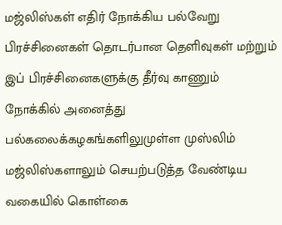மஜ்லிஸ்கள் எதிர் நோக்கிய பல்வேறு பிரச்சினைகள் தொடர்பான தெளிவுகள் மற்றும் இப் பிரச்சினைகளுக்கு தீர்வு காணும் நோக்கில் அனைத்து பல்கலைக்கழகங்களிலுமுள்ள முஸ்லிம் மஜ்லிஸ்களாலும் செயற்படுத்த வேண்டிய வகையில் கொள்கை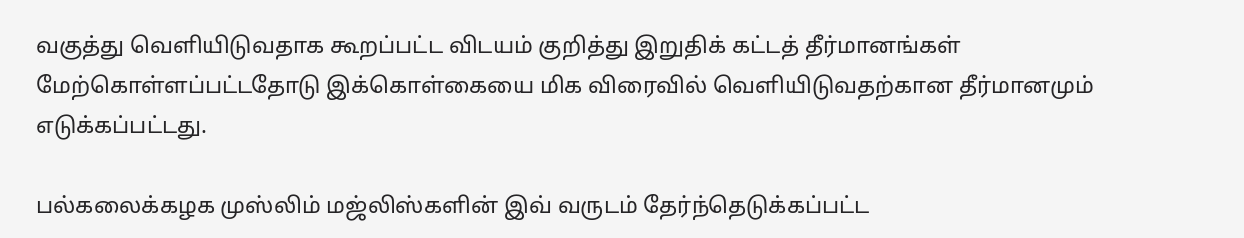வகுத்து வெளியிடுவதாக கூறப்பட்ட விடயம் குறித்து இறுதிக் கட்டத் தீர்மானங்கள் மேற்கொள்ளப்பட்டதோடு இக்கொள்கையை மிக விரைவில் வெளியிடுவதற்கான தீர்மானமும் எடுக்கப்பட்டது.

பல்கலைக்கழக முஸ்லிம் மஜ்லிஸ்களின் இவ் வருடம் தேர்ந்தெடுக்கப்பட்ட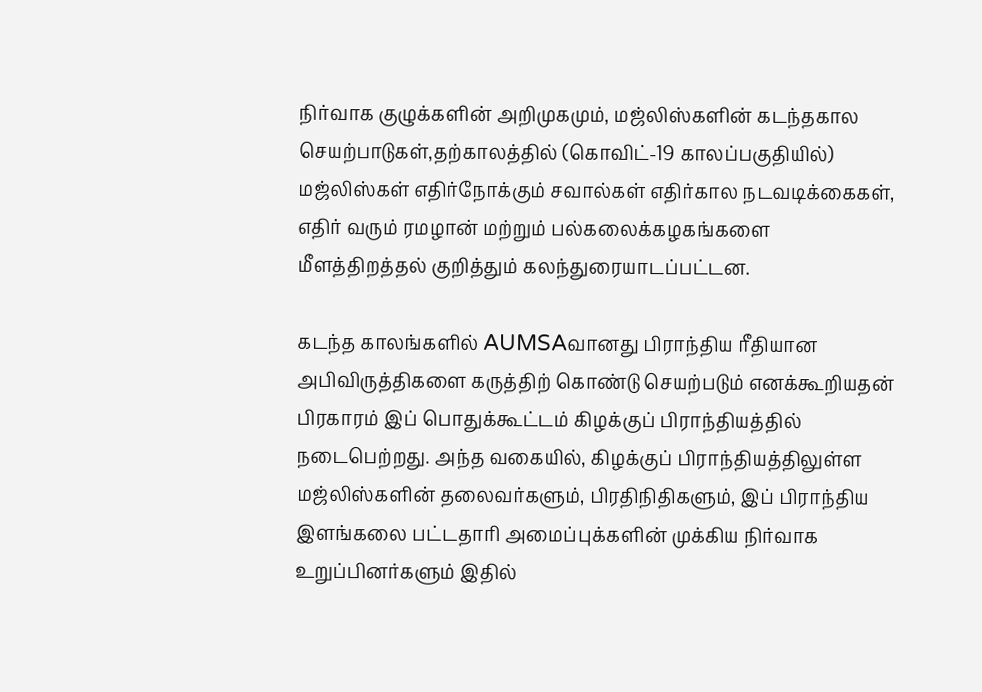நிர்வாக குழுக்களின் அறிமுகமும், மஜ்லிஸ்களின் கடந்தகால செயற்பாடுகள்,தற்காலத்தில் (கொவிட்-19 காலப்பகுதியில்) மஜ்லிஸ்கள் எதிர்நோக்கும் சவால்கள் எதிர்கால நடவடிக்கைகள், எதிர் வரும் ரமழான் மற்றும் பல்கலைக்கழகங்களை மீளத்திறத்தல் குறித்தும் கலந்துரையாடப்பட்டன.

கடந்த காலங்களில் AUMSAவானது பிராந்திய ரீதியான அபிவிருத்திகளை கருத்திற் கொண்டு செயற்படும் எனக்கூறியதன் பிரகாரம் இப் பொதுக்கூட்டம் கிழக்குப் பிராந்தியத்தில் நடைபெற்றது. அந்த வகையில், கிழக்குப் பிராந்தியத்திலுள்ள மஜ்லிஸ்களின் தலைவர்களும், பிரதிநிதிகளும், இப் பிராந்திய இளங்கலை பட்டதாரி அமைப்புக்களின் முக்கிய நிர்வாக உறுப்பினர்களும் இதில்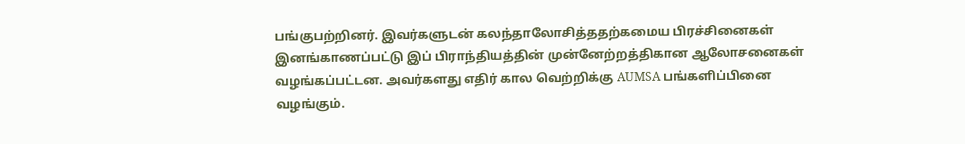பங்குபற்றினர். இவர்களுடன் கலந்தாலோசித்ததற்கமைய பிரச்சினைகள் இனங்காணப்பட்டு இப் பிராந்தியத்தின் முன்னேற்றத்திகான ஆலோசனைகள் வழங்கப்பட்டன. அவர்களது எதிர் கால வெற்றிக்கு AUMSA பங்களிப்பினை வழங்கும்.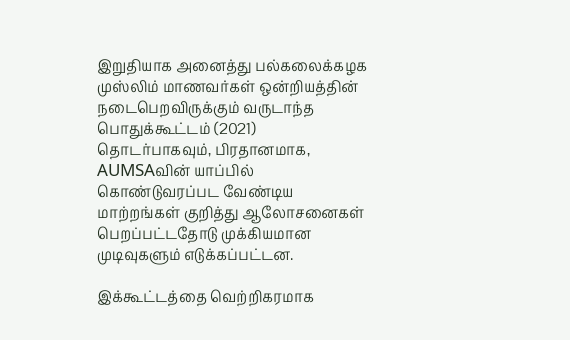இறுதியாக அனைத்து பல்கலைக்கழக முஸ்லிம் மாணவர்கள் ஒன்றியத்தின் நடைபெறவிருக்கும் வருடாந்த பொதுக்கூட்டம் (2021) தொடர்பாகவும், பிரதானமாக, AUMSAவின் யாப்பில் கொண்டுவரப்பட வேண்டிய மாற்றங்கள் குறித்து ஆலோசனைகள் பெறப்பட்டதோடு முக்கியமான முடிவுகளும் எடுக்கப்பட்டன.

இக்கூட்டத்தை வெற்றிகரமாக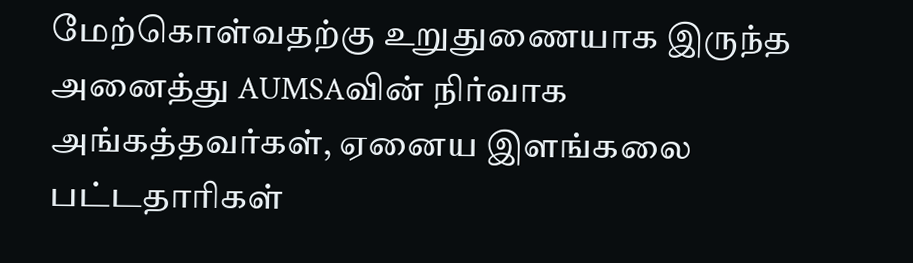மேற்கொள்வதற்கு உறுதுணையாக இருந்த அனைத்து AUMSAவின் நிர்வாக அங்கத்தவர்கள், ஏனைய இளங்கலை பட்டதாரிகள்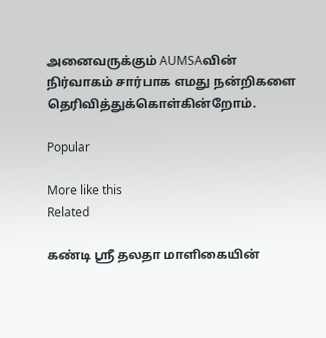அனைவருக்கும் AUMSAவின் நிர்வாகம் சார்பாக எமது நன்றிகளை தெரிவித்துக்கொள்கின்றோம்.

Popular

More like this
Related

கண்டி ஸ்ரீ தலதா மாளிகையின்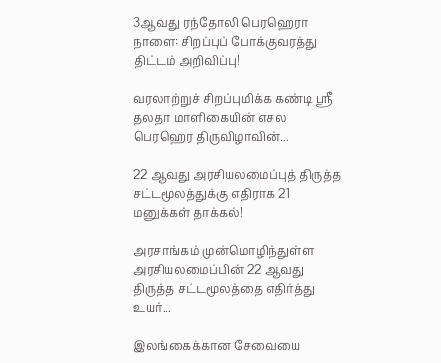3ஆவது ரந்தோலி பெரஹெரா நாளை: சிறப்புப் போக்குவரத்து திட்டம் அறிவிப்பு!

வரலாற்றுச் சிறப்புமிக்க கண்டி ஸ்ரீ தலதா மாளிகையின் எசல பெரஹெர திருவிழாவின்...

22 ஆவது அரசியலமைப்புத் திருத்த சட்டமூலத்துக்கு எதிராக 21 மனுக்கள் தாக்கல்!

அரசாங்கம் முன்மொழிந்துள்ள அரசியலமைப்பின் 22 ஆவது திருத்த சட்டமூலத்தை எதிர்த்து உயர்...

இலங்கைக்கான சேவையை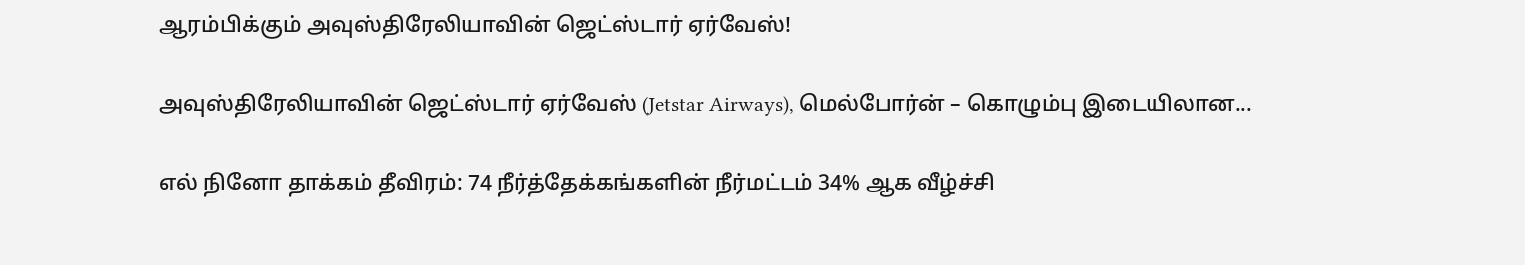ஆரம்பிக்கும் அவுஸ்திரேலியாவின் ஜெட்ஸ்டார் ஏர்வேஸ்!

அவுஸ்திரேலியாவின் ஜெட்ஸ்டார் ஏர்வேஸ் (Jetstar Airways), மெல்போர்ன் – கொழும்பு இடையிலான...

எல் நினோ தாக்கம் தீவிரம்: 74 நீர்த்தேக்கங்களின் நீர்மட்டம் 34% ஆக வீழ்ச்சி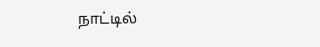நாட்டில்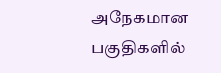அநேகமான பகுதிகளில்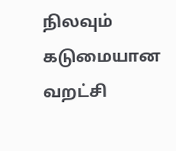நிலவும் கடுமையான வறட்சி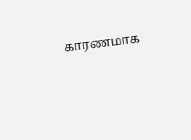காரணமாக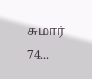சுமார் 74...